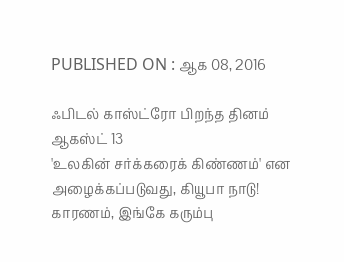PUBLISHED ON : ஆக 08, 2016

ஃபிடல் காஸ்ட்ரோ பிறந்த தினம் ஆகஸ்ட் 13
'உலகின் சர்க்கரைக் கிண்ணம்' என அழைக்கப்படுவது, கியூபா நாடு! காரணம், இங்கே கரும்பு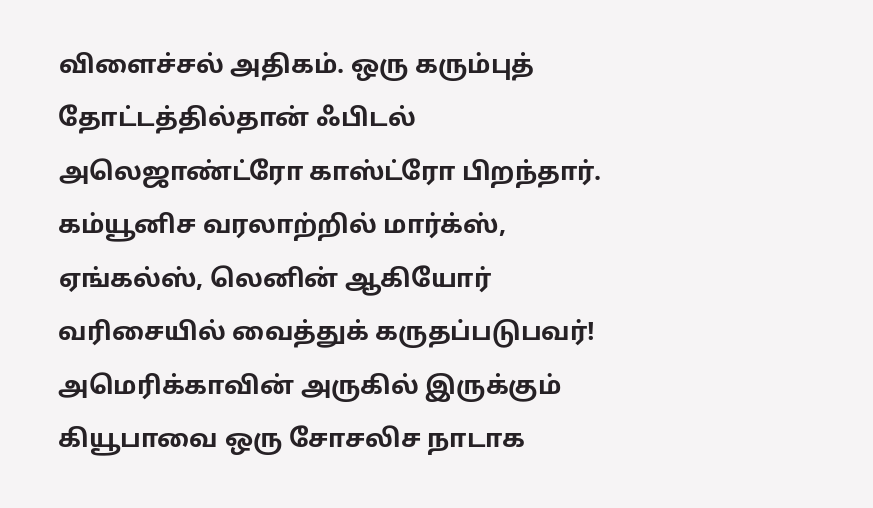விளைச்சல் அதிகம். ஒரு கரும்புத் தோட்டத்தில்தான் ஃபிடல் அலெஜாண்ட்ரோ காஸ்ட்ரோ பிறந்தார். கம்யூனிச வரலாற்றில் மார்க்ஸ், ஏங்கல்ஸ், லெனின் ஆகியோர் வரிசையில் வைத்துக் கருதப்படுபவர்!
அமெரிக்காவின் அருகில் இருக்கும் கியூபாவை ஒரு சோசலிச நாடாக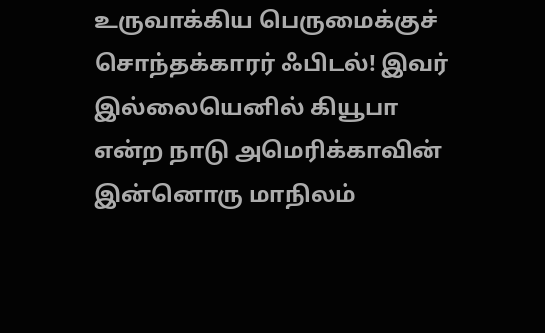உருவாக்கிய பெருமைக்குச் சொந்தக்காரர் ஃபிடல்! இவர் இல்லையெனில் கியூபா என்ற நாடு அமெரிக்காவின் இன்னொரு மாநிலம்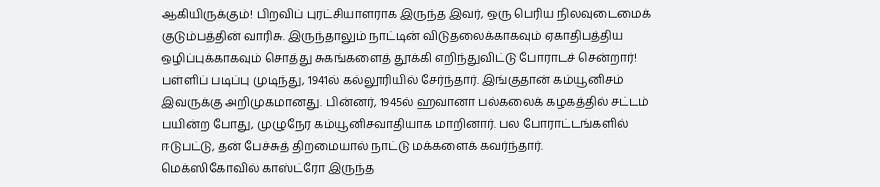ஆகியிருக்கும்! பிறவிப் புரட்சியாளராக இருந்த இவர், ஒரு பெரிய நிலவுடைமைக் குடும்பத்தின் வாரிசு. இருந்தாலும் நாட்டின் விடுதலைக்காகவும் ஏகாதிபத்திய ஒழிப்புக்காகவும் சொத்து சுகங்களைத் தூக்கி எறிந்துவிட்டு போராடச் சென்றார்!
பள்ளிப் படிப்பு முடிந்து, 1941ல் கல்லூரியில் சேர்ந்தார். இங்குதான் கம்யூனிசம் இவருக்கு அறிமுகமானது. பின்னர், 1945ல் ஹவானா பல்கலைக் கழகத்தில் சட்டம் பயின்ற போது, முழுநேர கம்யூனிசவாதியாக மாறினார். பல போராட்டங்களில் ஈடுபட்டு, தன் பேச்சுத் திறமையால் நாட்டு மக்களைக் கவர்ந்தார்.
மெக்ஸிகோவில் காஸ்ட்ரோ இருந்த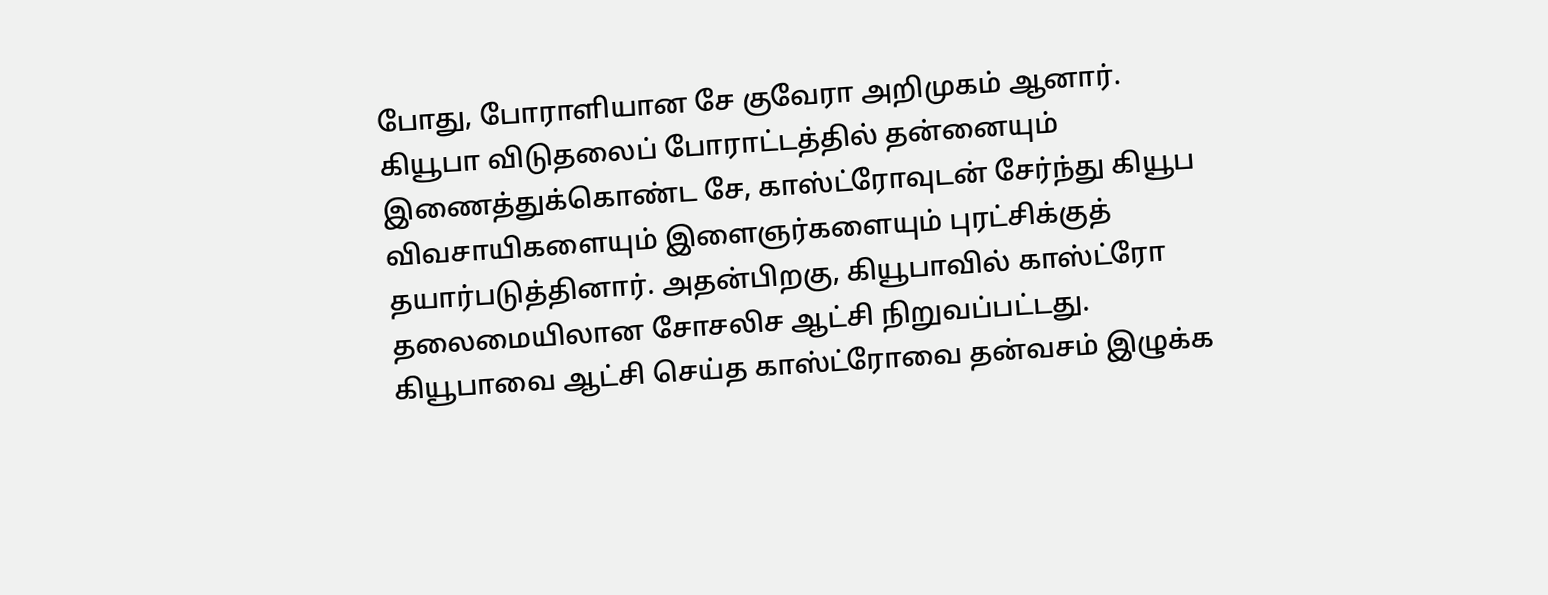போது, போராளியான சே குவேரா அறிமுகம் ஆனார். கியூபா விடுதலைப் போராட்டத்தில் தன்னையும் இணைத்துக்கொண்ட சே, காஸ்ட்ரோவுடன் சேர்ந்து கியூப விவசாயிகளையும் இளைஞர்களையும் புரட்சிக்குத் தயார்படுத்தினார். அதன்பிறகு, கியூபாவில் காஸ்ட்ரோ தலைமையிலான சோசலிச ஆட்சி நிறுவப்பட்டது.
கியூபாவை ஆட்சி செய்த காஸ்ட்ரோவை தன்வசம் இழுக்க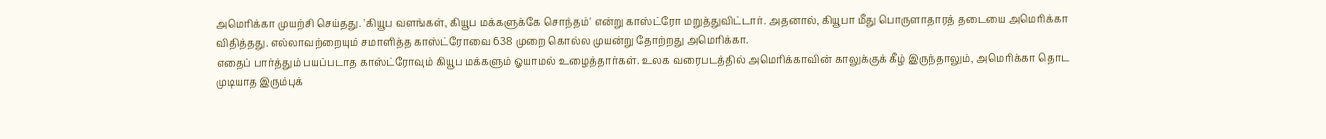அமெரிக்கா முயற்சி செய்தது. 'கியூப வளங்கள், கியூப மக்களுக்கே சொந்தம்' என்று காஸ்ட்ரோ மறுத்துவிட்டார். அதனால், கியூபா மீது பொருளாதாரத் தடையை அமெரிக்கா விதித்தது. எல்லாவற்றையும் சமாளித்த காஸ்ட்ரோவை 638 முறை கொல்ல முயன்று தோற்றது அமெரிக்கா.
எதைப் பார்த்தும் பயப்படாத காஸ்ட்ரோவும் கியூப மக்களும் ஓயாமல் உழைத்தார்கள். உலக வரைபடத்தில் அமெரிக்காவின் காலுக்குக் கீழ் இருந்தாலும், அமெரிக்கா தொட முடியாத இரும்புக்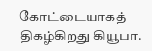கோட்டையாகத் திகழ்கிறது கியூபா.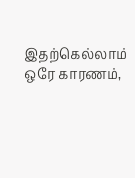இதற்கெல்லாம் ஒரே காரணம்,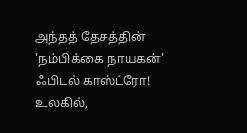அந்தத் தேசத்தின் 'நம்பிக்கை நாயகன்' ஃபிடல் காஸ்ட்ரோ!
உலகில்,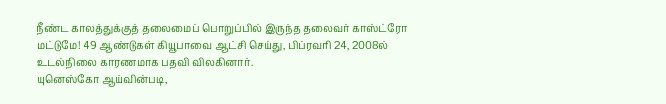நீண்ட காலத்துக்குத் தலைமைப் பொறுப்பில் இருந்த தலைவர் காஸ்ட்ரோ மட்டுமே! 49 ஆண்டுகள் கியூபாவை ஆட்சி செய்து, பிப்ரவரி 24, 2008ல் உடல்நிலை காரணமாக பதவி விலகினார்.
யுனெஸ்கோ ஆய்வின்படி,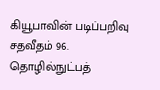கியூபாவின் படிப்பறிவு சதவீதம் 96. தொழில்நுட்பத்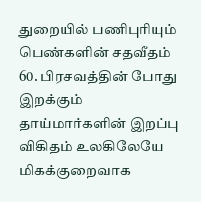துறையில் பணிபுரியும் பெண்களின் சதவீதம் 60. பிரசவத்தின் போது இறக்கும் தாய்மார்களின் இறப்பு விகிதம் உலகிலேயே மிகக்குறைவாக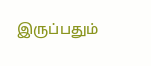இருப்பதும்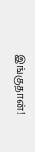இங்குதான்!